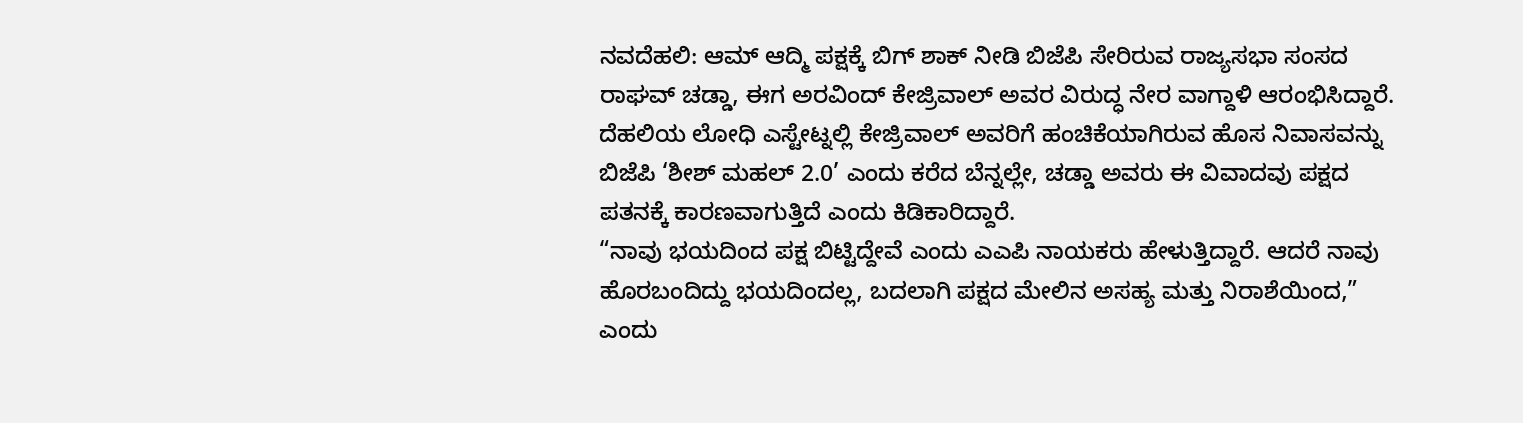ನವದೆಹಲಿ: ಆಮ್ ಆದ್ಮಿ ಪಕ್ಷಕ್ಕೆ ಬಿಗ್ ಶಾಕ್ ನೀಡಿ ಬಿಜೆಪಿ ಸೇರಿರುವ ರಾಜ್ಯಸಭಾ ಸಂಸದ ರಾಘವ್ ಚಡ್ಡಾ, ಈಗ ಅರವಿಂದ್ ಕೇಜ್ರಿವಾಲ್ ಅವರ ವಿರುದ್ಧ ನೇರ ವಾಗ್ದಾಳಿ ಆರಂಭಿಸಿದ್ದಾರೆ. ದೆಹಲಿಯ ಲೋಧಿ ಎಸ್ಟೇಟ್ನಲ್ಲಿ ಕೇಜ್ರಿವಾಲ್ ಅವರಿಗೆ ಹಂಚಿಕೆಯಾಗಿರುವ ಹೊಸ ನಿವಾಸವನ್ನು ಬಿಜೆಪಿ ‘ಶೀಶ್ ಮಹಲ್ 2.0’ ಎಂದು ಕರೆದ ಬೆನ್ನಲ್ಲೇ, ಚಡ್ಡಾ ಅವರು ಈ ವಿವಾದವು ಪಕ್ಷದ ಪತನಕ್ಕೆ ಕಾರಣವಾಗುತ್ತಿದೆ ಎಂದು ಕಿಡಿಕಾರಿದ್ದಾರೆ.
“ನಾವು ಭಯದಿಂದ ಪಕ್ಷ ಬಿಟ್ಟಿದ್ದೇವೆ ಎಂದು ಎಎಪಿ ನಾಯಕರು ಹೇಳುತ್ತಿದ್ದಾರೆ. ಆದರೆ ನಾವು ಹೊರಬಂದಿದ್ದು ಭಯದಿಂದಲ್ಲ, ಬದಲಾಗಿ ಪಕ್ಷದ ಮೇಲಿನ ಅಸಹ್ಯ ಮತ್ತು ನಿರಾಶೆಯಿಂದ,” ಎಂದು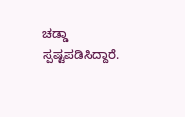ಚಡ್ಡಾ ಸ್ಪಷ್ಟಪಡಿಸಿದ್ದಾರೆ.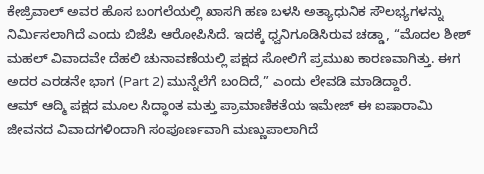ಕೇಜ್ರಿವಾಲ್ ಅವರ ಹೊಸ ಬಂಗಲೆಯಲ್ಲಿ ಖಾಸಗಿ ಹಣ ಬಳಸಿ ಅತ್ಯಾಧುನಿಕ ಸೌಲಭ್ಯಗಳನ್ನು ನಿರ್ಮಿಸಲಾಗಿದೆ ಎಂದು ಬಿಜೆಪಿ ಆರೋಪಿಸಿದೆ. ಇದಕ್ಕೆ ಧ್ವನಿಗೂಡಿಸಿರುವ ಚಡ್ಡಾ, “ಮೊದಲ ಶೀಶ್ ಮಹಲ್ ವಿವಾದವೇ ದೆಹಲಿ ಚುನಾವಣೆಯಲ್ಲಿ ಪಕ್ಷದ ಸೋಲಿಗೆ ಪ್ರಮುಖ ಕಾರಣವಾಗಿತ್ತು. ಈಗ ಅದರ ಎರಡನೇ ಭಾಗ (Part 2) ಮುನ್ನೆಲೆಗೆ ಬಂದಿದೆ,” ಎಂದು ಲೇವಡಿ ಮಾಡಿದ್ದಾರೆ.
ಆಮ್ ಆದ್ಮಿ ಪಕ್ಷದ ಮೂಲ ಸಿದ್ಧಾಂತ ಮತ್ತು ಪ್ರಾಮಾಣಿಕತೆಯ ಇಮೇಜ್ ಈ ಐಷಾರಾಮಿ ಜೀವನದ ವಿವಾದಗಳಿಂದಾಗಿ ಸಂಪೂರ್ಣವಾಗಿ ಮಣ್ಣುಪಾಲಾಗಿದೆ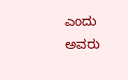ಎಂದು ಅವರು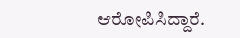ಆರೋಪಿಸಿದ್ದಾರೆ.